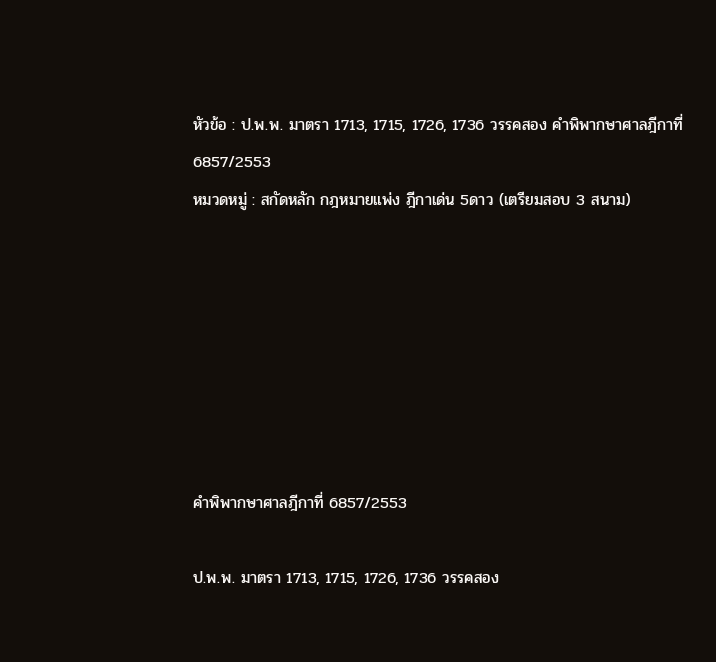หัวข้อ : ป.พ.พ. มาตรา 1713, 1715, 1726, 1736 วรรคสอง คำพิพากษาศาลฎีกาที่ 6857/2553
หมวดหมู่ : สกัดหลัก กฎหมายแพ่ง ฎีกาเด่น 5ดาว (เตรียมสอบ 3 สนาม)







คำพิพากษาศาลฎีกาที่ 6857/2553

ป.พ.พ. มาตรา 1713, 1715, 1726, 1736 วรรคสอง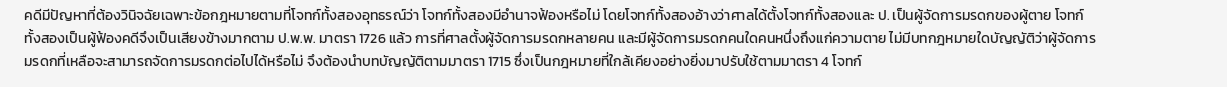คดีมีปัญหาที่ต้องวินิจฉัยเฉพาะข้อกฎหมายตามที่โจทก์ทั้งสองอุทธรณ์ว่า โจทก์ทั้งสองมีอำนาจฟ้องหรือไม่ โดยโจทก์ทั้งสองอ้างว่าศาลได้ตั้งโจทก์ทั้งสองและ ป. เป็นผู้จัดการมรดกของผู้ตาย โจทก์ทั้งสองเป็นผู้ฟ้องคดีจึงเป็นเสียงข้างมากตาม ป.พ.พ. มาตรา 1726 แล้ว การที่ศาลตั้งผู้จัดการมรดกหลายคน และมีผู้จัดการมรดกคนใดคนหนึ่งถึงแก่ความตาย ไม่มีบทกฎหมายใดบัญญัติว่าผู้จัดการมรดกที่เหลือจะสามารถจัดการมรดกต่อไปได้หรือไม่ จึงต้องนำบทบัญญัติตามมาตรา 1715 ซึ่งเป็นกฎหมายที่ใกล้เคียงอย่างยิ่งมาปรับใช้ตามมาตรา 4 โจทก์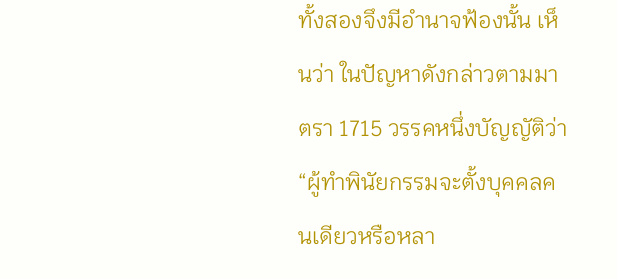ทั้งสองจึงมีอำนาจฟ้องนั้น เห็นว่า ในปัญหาดังกล่าวตามมาตรา 1715 วรรคหนึ่งบัญญัติว่า “ผู้ทำพินัยกรรมจะตั้งบุคคลคนเดียวหรือหลา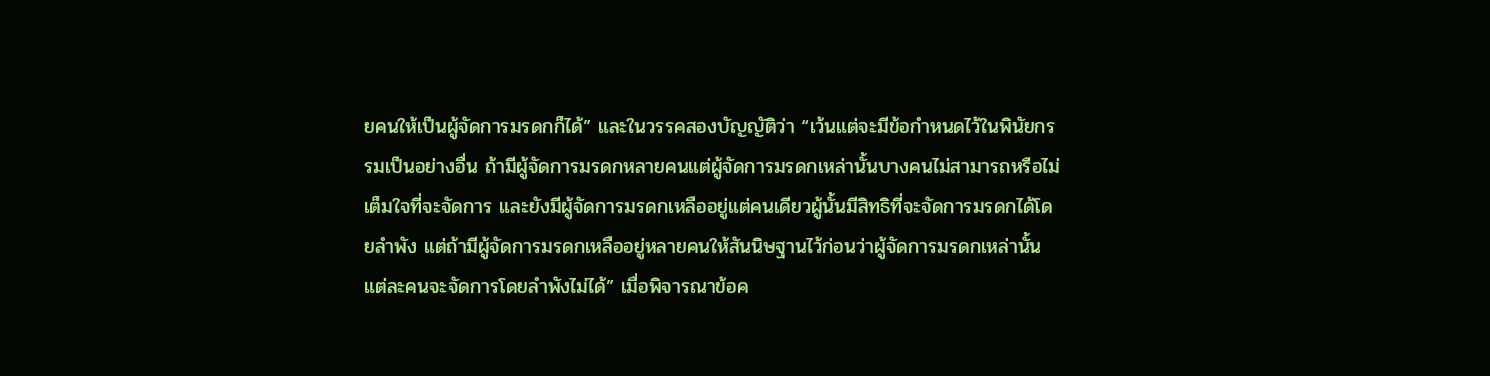ยคนให้เป็นผู้จัดการมรดกก็ได้” และในวรรคสองบัญญัติว่า “เว้นแต่จะมีข้อกำหนดไว้ในพินัยกรรมเป็นอย่างอื่น ถ้ามีผู้จัดการมรดกหลายคนแต่ผู้จัดการมรดกเหล่านั้นบางคนไม่สามารถหรือไม่เต็มใจที่จะจัดการ และยังมีผู้จัดการมรดกเหลืออยู่แต่คนเดียวผู้นั้นมีสิทธิที่จะจัดการมรดกได้โดยลำพัง แต่ถ้ามีผู้จัดการมรดกเหลืออยู่หลายคนให้สันนิษฐานไว้ก่อนว่าผู้จัดการมรดกเหล่านั้นแต่ละคนจะจัดการโดยลำพังไม่ได้” เมื่อพิจารณาข้อค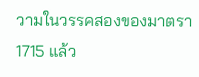วามในวรรคสองของมาตรา 1715 แล้ว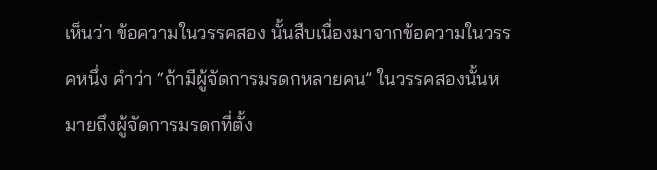เห็นว่า ข้อความในวรรคสอง นั้นสืบเนื่องมาจากข้อความในวรรคหนึ่ง คำว่า “ถ้ามีผู้จัดการมรดกหลายคน” ในวรรคสองนั้นหมายถึงผู้จัดการมรดกที่ตั้ง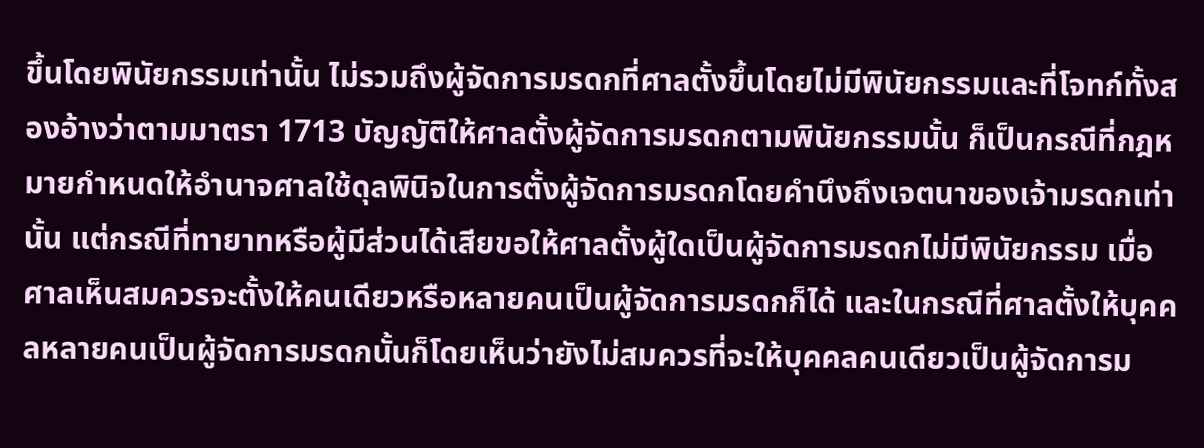ขึ้นโดยพินัยกรรมเท่านั้น ไม่รวมถึงผู้จัดการมรดกที่ศาลตั้งขึ้นโดยไม่มีพินัยกรรมและที่โจทก์ทั้งสองอ้างว่าตามมาตรา 1713 บัญญัติให้ศาลตั้งผู้จัดการมรดกตามพินัยกรรมนั้น ก็เป็นกรณีที่กฎหมายกำหนดให้อำนาจศาลใช้ดุลพินิจในการตั้งผู้จัดการมรดกโดยคำนึงถึงเจตนาของเจ้ามรดกเท่านั้น แต่กรณีที่ทายาทหรือผู้มีส่วนได้เสียขอให้ศาลตั้งผู้ใดเป็นผู้จัดการมรดกไม่มีพินัยกรรม เมื่อศาลเห็นสมควรจะตั้งให้คนเดียวหรือหลายคนเป็นผู้จัดการมรดกก็ได้ และในกรณีที่ศาลตั้งให้บุคคลหลายคนเป็นผู้จัดการมรดกนั้นก็โดยเห็นว่ายังไม่สมควรที่จะให้บุคคลคนเดียวเป็นผู้จัดการม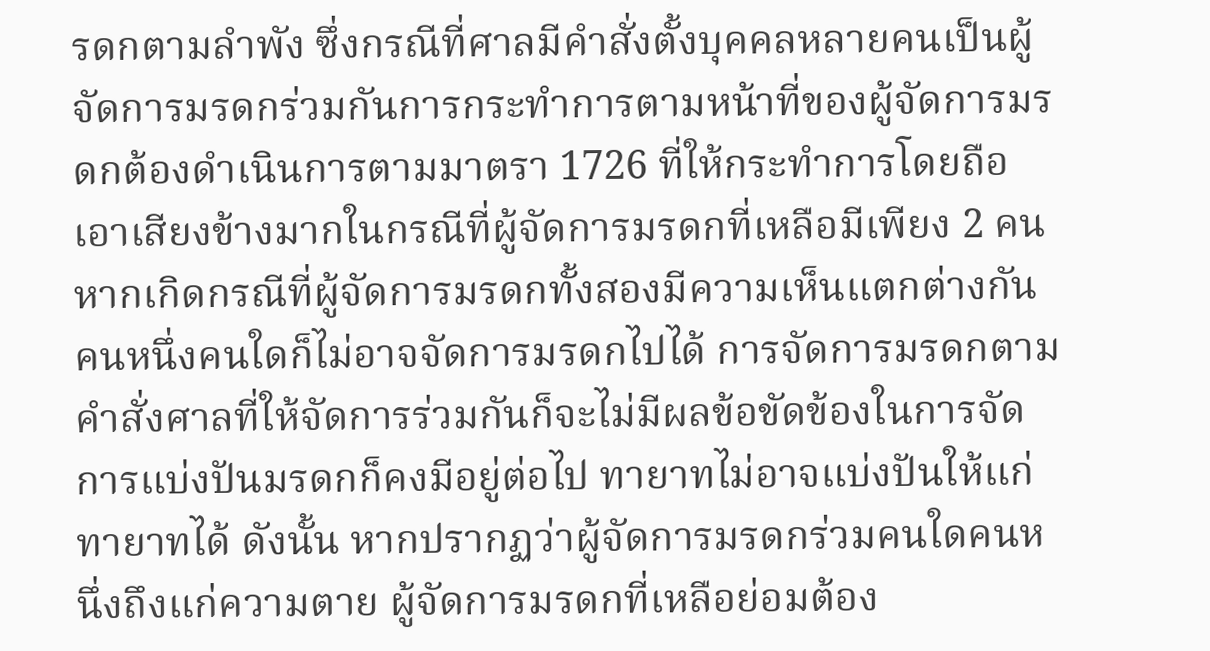รดกตามลำพัง ซึ่งกรณีที่ศาลมีคำสั่งตั้งบุคคลหลายคนเป็นผู้จัดการมรดกร่วมกันการกระทำการตามหน้าที่ของผู้จัดการมรดกต้องดำเนินการตามมาตรา 1726 ที่ให้กระทำการโดยถือเอาเสียงข้างมากในกรณีที่ผู้จัดการมรดกที่เหลือมีเพียง 2 คน หากเกิดกรณีที่ผู้จัดการมรดกทั้งสองมีความเห็นแตกต่างกัน คนหนึ่งคนใดก็ไม่อาจจัดการมรดกไปได้ การจัดการมรดกตามคำสั่งศาลที่ให้จัดการร่วมกันก็จะไม่มีผลข้อขัดข้องในการจัดการแบ่งปันมรดกก็คงมีอยู่ต่อไป ทายาทไม่อาจแบ่งปันให้แก่ทายาทได้ ดังนั้น หากปรากฏว่าผู้จัดการมรดกร่วมคนใดคนหนึ่งถึงแก่ความตาย ผู้จัดการมรดกที่เหลือย่อมต้อง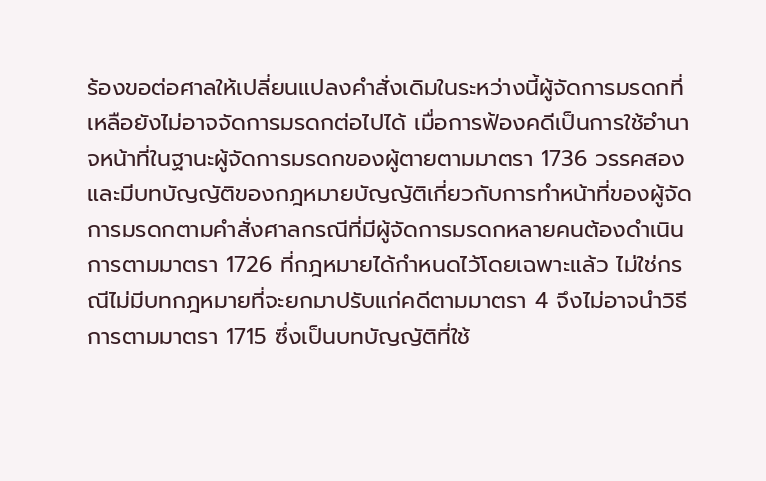ร้องขอต่อศาลให้เปลี่ยนแปลงคำสั่งเดิมในระหว่างนี้ผู้จัดการมรดกที่เหลือยังไม่อาจจัดการมรดกต่อไปได้ เมื่อการฟ้องคดีเป็นการใช้อำนาจหน้าที่ในฐานะผู้จัดการมรดกของผู้ตายตามมาตรา 1736 วรรคสอง และมีบทบัญญัติของกฎหมายบัญญัติเกี่ยวกับการทำหน้าที่ของผู้จัดการมรดกตามคำสั่งศาลกรณีที่มีผู้จัดการมรดกหลายคนต้องดำเนินการตามมาตรา 1726 ที่กฎหมายได้กำหนดไว้โดยเฉพาะแล้ว ไม่ใช่กรณีไม่มีบทกฎหมายที่จะยกมาปรับแก่คดีตามมาตรา 4 จึงไม่อาจนำวิธีการตามมาตรา 1715 ซึ่งเป็นบทบัญญัติที่ใช้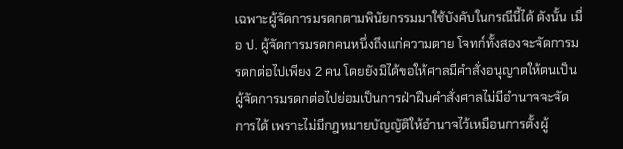เฉพาะผู้จัดการมรดกตามพินัยกรรมมาใช้บังคับในกรณีนี้ได้ ดังนั้น เมื่อ ป. ผู้จัดการมรดกคนหนึ่งถึงแก่ความตาย โจทก์ทั้งสองจะจัดการมรดกต่อไปเพียง 2 คน โดยยังมิได้ขอให้ศาลมีคำสั่งอนุญาตให้ตนเป็นผู้จัดการมรดกต่อไปย่อมเป็นการฝ่าฝืนคำสั่งศาลไม่มีอำนาจจะจัดการได้ เพราะไม่มีกฎหมายบัญญัติให้อำนาจไว้เหมือนการตั้งผู้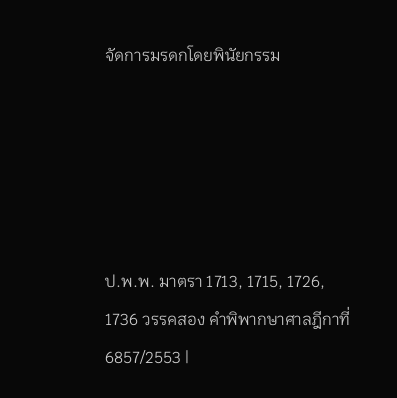จัดการมรดกโดยพินัยกรรม





ป.พ.พ. มาตรา 1713, 1715, 1726, 1736 วรรคสอง คำพิพากษาศาลฎีกาที่ 6857/2553 |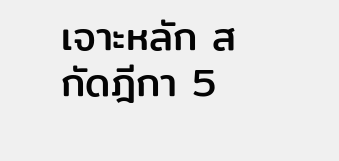เจาะหลัก สกัดฎีกา 5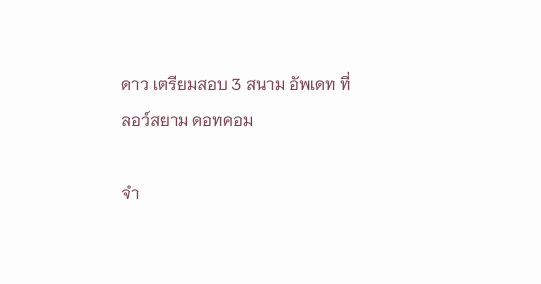ดาว เตรียมสอบ 3 สนาม อัพเดท ที่ ลอว์สยาม ดอทคอม

จำ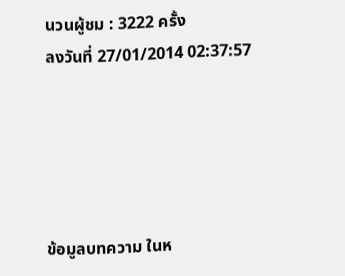นวนผู้ชม : 3222 ครั้ง
ลงวันที่ 27/01/2014 02:37:57





ข้อมูลบทความ ในห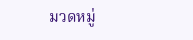มวดหมู่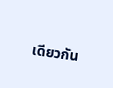เดียวกัน